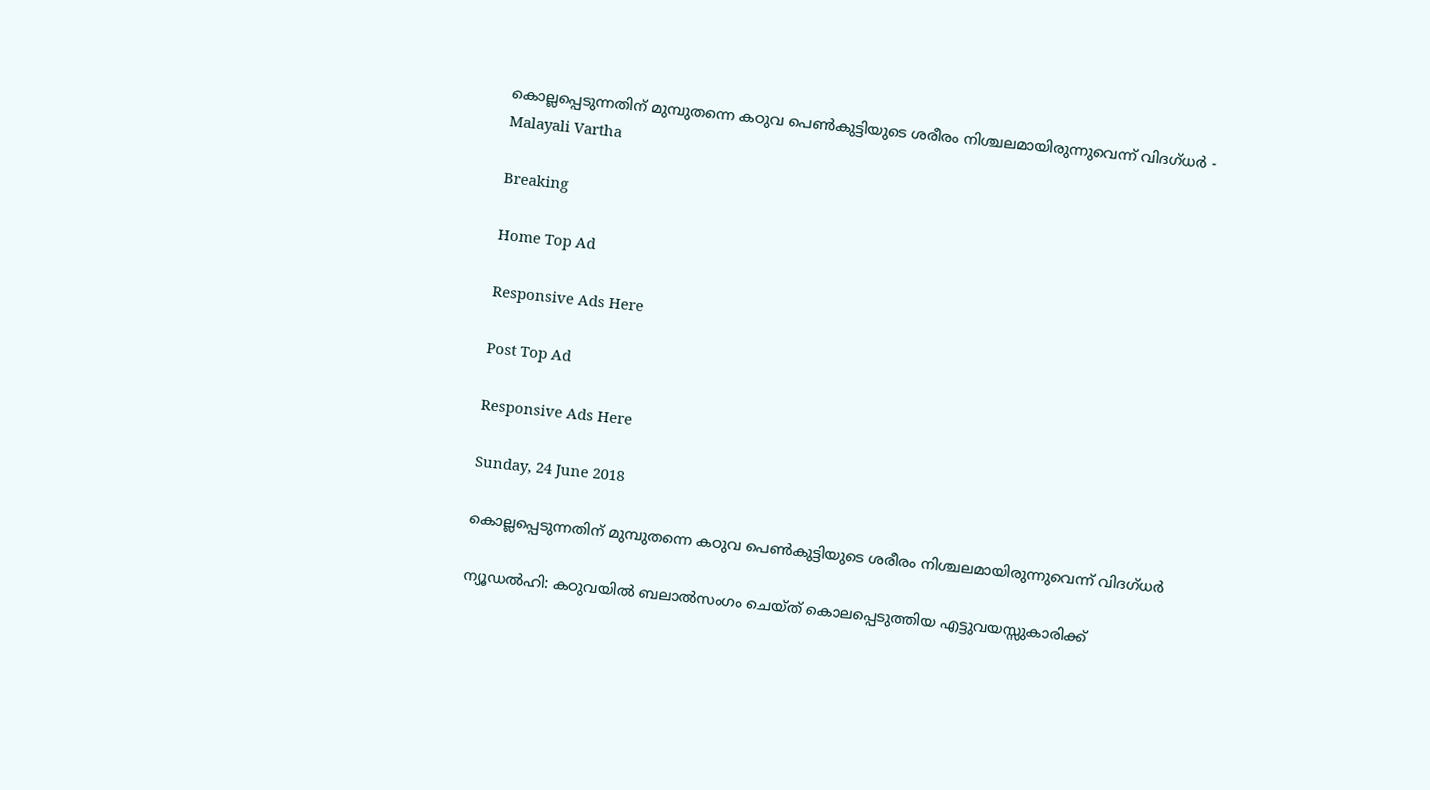കൊല്ലപ്പെടുന്നതിന് മുമ്പുതന്നെ കഠുവ പെണ്‍കുട്ടിയുടെ ശരീരം നിശ്ചലമായിരുന്നുവെന്ന് വിദഗ്ധര്‍ - Malayali Vartha

Breaking

Home Top Ad

Responsive Ads Here

Post Top Ad

Responsive Ads Here

Sunday, 24 June 2018

കൊല്ലപ്പെടുന്നതിന് മുമ്പുതന്നെ കഠുവ പെണ്‍കുട്ടിയുടെ ശരീരം നിശ്ചലമായിരുന്നുവെന്ന് വിദഗ്ധര്‍

ന്യൂഡൽഹി: കഠുവയിൽ ബലാൽസംഗം ചെയ്ത് കൊലപ്പെടുത്തിയ എട്ടുവയസ്സുകാരിക്ക്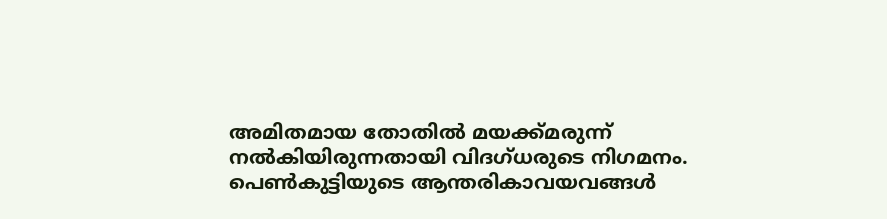അമിതമായ തോതിൽ മയക്ക്മരുന്ന് നൽകിയിരുന്നതായി വിദഗ്ധരുടെ നിഗമനം. പെൺകുട്ടിയുടെ ആന്തരികാവയവങ്ങൾ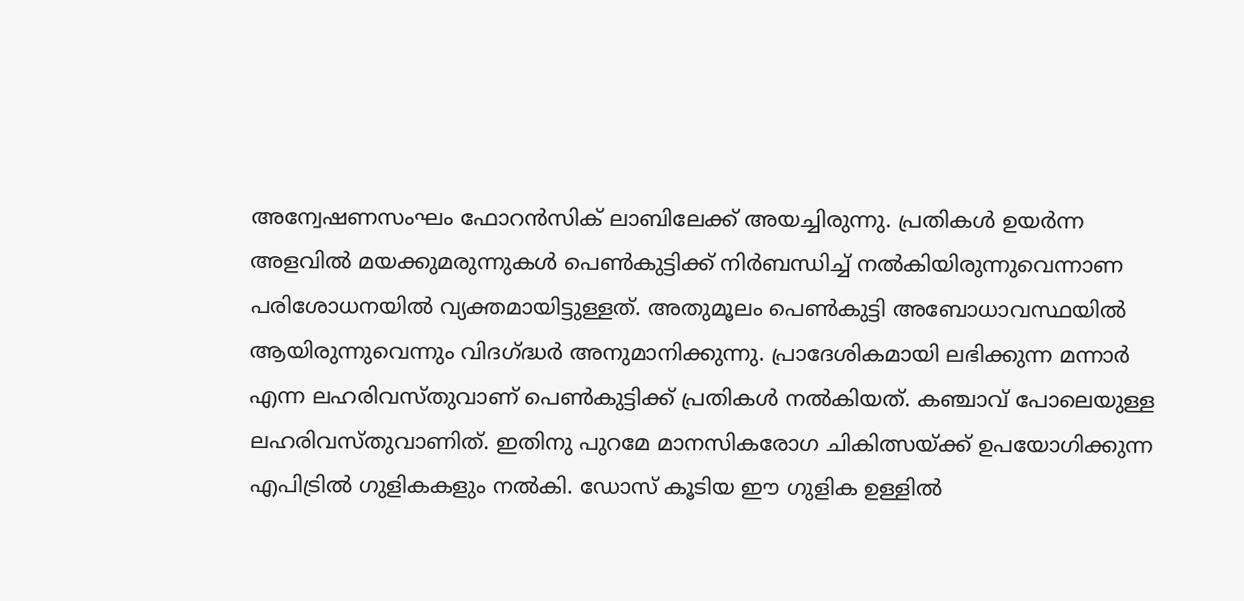അന്വേഷണസംഘം ഫോറൻസിക് ലാബിലേക്ക് അയച്ചിരുന്നു. പ്രതികൾ ഉയർന്ന അളവിൽ മയക്കുമരുന്നുകൾ പെൺകുട്ടിക്ക് നിർബന്ധിച്ച് നൽകിയിരുന്നുവെന്നാണ പരിശോധനയിൽ വ്യക്തമായിട്ടുള്ളത്. അതുമൂലം പെൺകുട്ടി അബോധാവസ്ഥയിൽ ആയിരുന്നുവെന്നും വിദഗ്ദ്ധർ അനുമാനിക്കുന്നു. പ്രാദേശികമായി ലഭിക്കുന്ന മന്നാർ എന്ന ലഹരിവസ്തുവാണ് പെൺകുട്ടിക്ക് പ്രതികൾ നൽകിയത്. കഞ്ചാവ് പോലെയുള്ള ലഹരിവസ്തുവാണിത്. ഇതിനു പുറമേ മാനസികരോഗ ചികിത്സയ്ക്ക് ഉപയോഗിക്കുന്ന എപിട്രിൽ ഗുളികകളും നൽകി. ഡോസ് കൂടിയ ഈ ഗുളിക ഉള്ളിൽ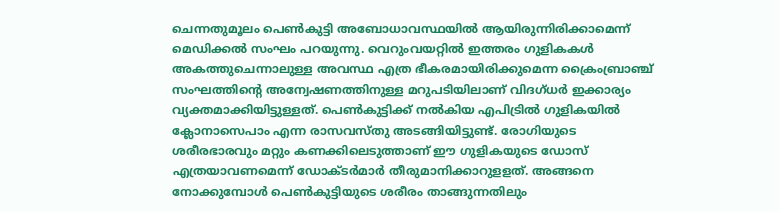ചെന്നതുമൂലം പെൺകുട്ടി അബോധാവസ്ഥയിൽ ആയിരുന്നിരിക്കാമെന്ന് മെഡിക്കൽ സംഘം പറയുന്നു. വെറുംവയറ്റിൽ ഇത്തരം ഗുളികകൾ അകത്തുചെന്നാലുള്ള അവസ്ഥ എത്ര ഭീകരമായിരിക്കുമെന്ന ക്രൈംബ്രാഞ്ച് സംഘത്തിന്റെ അന്വേഷണത്തിനുള്ള മറുപടിയിലാണ് വിദഗ്ധർ ഇക്കാര്യം വ്യക്തമാക്കിയിട്ടുള്ളത്. പെൺകുട്ടിക്ക് നൽകിയ എപിട്രിൽ ഗുളികയിൽ ക്ലോനാസെപാം എന്ന രാസവസ്തു അടങ്ങിയിട്ടുണ്ട്. രോഗിയുടെ ശരീരഭാരവും മറ്റും കണക്കിലെടുത്താണ് ഈ ഗുളികയുടെ ഡോസ് എത്രയാവണമെന്ന് ഡോക്ടർമാർ തീരുമാനിക്കാറുളളത്. അങ്ങനെ നോക്കുമ്പോൾ പെൺകുട്ടിയുടെ ശരീരം താങ്ങുന്നതിലും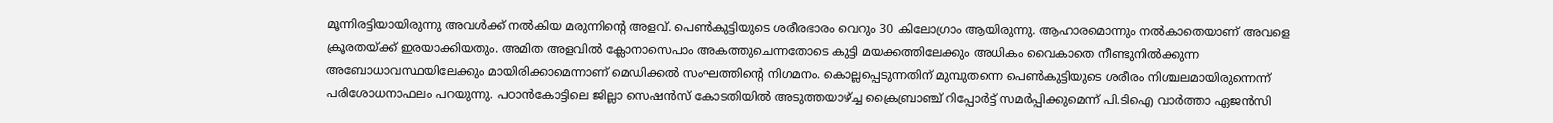മൂന്നിരട്ടിയായിരുന്നു അവൾക്ക് നൽകിയ മരുന്നിന്റെ അളവ്. പെൺകുട്ടിയുടെ ശരീരഭാരം വെറും 30 കിലോഗ്രാം ആയിരുന്നു. ആഹാരമൊന്നും നൽകാതെയാണ് അവളെ ക്രൂരതയ്ക്ക് ഇരയാക്കിയതും. അമിത അളവിൽ ക്ലോനാസെപാം അകത്തുചെന്നതോടെ കുട്ടി മയക്കത്തിലേക്കും അധികം വൈകാതെ നീണ്ടുനിൽക്കുന്ന അബോധാവസ്ഥയിലേക്കും മായിരിക്കാമെന്നാണ് മെഡിക്കൽ സംഘത്തിന്റെ നിഗമനം. കൊല്ലപ്പെടുന്നതിന് മുമ്പുതന്നെ പെൺകുട്ടിയുടെ ശരീരം നിശ്ചലമായിരുന്നെന്ന് പരിശോധനാഫലം പറയുന്നു. പഠാൻകോട്ടിലെ ജില്ലാ സെഷൻസ് കോടതിയിൽ അടുത്തയാഴ്ച്ച ക്രൈബ്രാഞ്ച് റിപ്പോർട്ട് സമർപ്പിക്കുമെന്ന് പി.ടിഐ വാർത്താ ഏജൻസി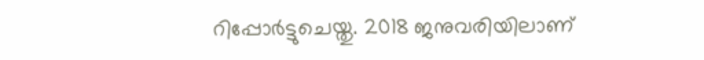റിപ്പോർട്ടുചെയ്തു. 2018 ജനുവരിയിലാണ്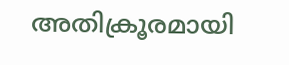അതിക്രൂരമായി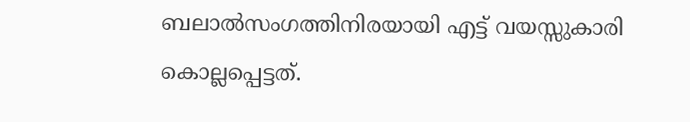ബലാൽസംഗത്തിനിരയായി എട്ട് വയസ്സുകാരി കൊല്ലപ്പെട്ടത്.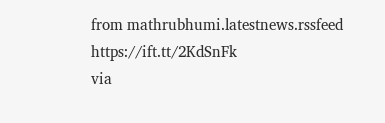from mathrubhumi.latestnews.rssfeed https://ift.tt/2KdSnFk
via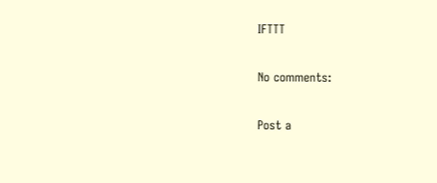IFTTT

No comments:

Post a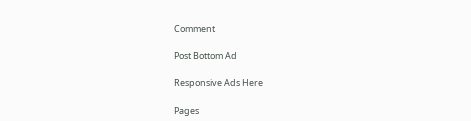Comment

Post Bottom Ad

Responsive Ads Here

Pages